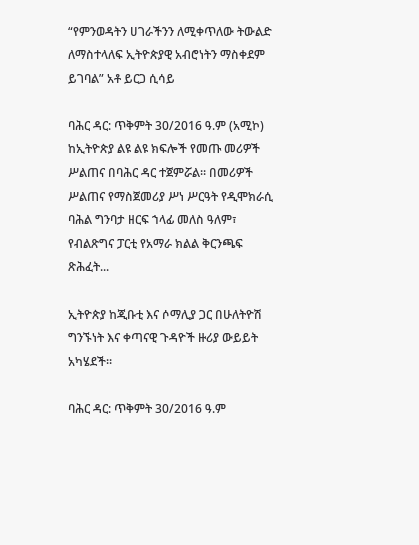“የምንወዳትን ሀገራችንን ለሚቀጥለው ትውልድ ለማስተላለፍ ኢትዮጵያዊ አብሮነትን ማስቀደም ይገባል” አቶ ይርጋ ሲሳይ

ባሕር ዳር: ጥቅምት 30/2016 ዓ.ም (አሚኮ) ከኢትዮጵያ ልዩ ልዩ ክፍሎች የመጡ መሪዎች ሥልጠና በባሕር ዳር ተጀምሯል። በመሪዎች ሥልጠና የማስጀመሪያ ሥነ ሥርዓት የዲሞክራሲ ባሕል ግንባታ ዘርፍ ኀላፊ መለስ ዓለም፣ የብልጽግና ፓርቲ የአማራ ክልል ቅርንጫፍ ጽሕፈት...

ኢትዮጵያ ከጂቡቲ እና ሶማሊያ ጋር በሁለትዮሽ ግንኙነት እና ቀጣናዊ ጉዳዮች ዙሪያ ውይይት አካሄደች።

ባሕር ዳር: ጥቅምት 30/2016 ዓ.ም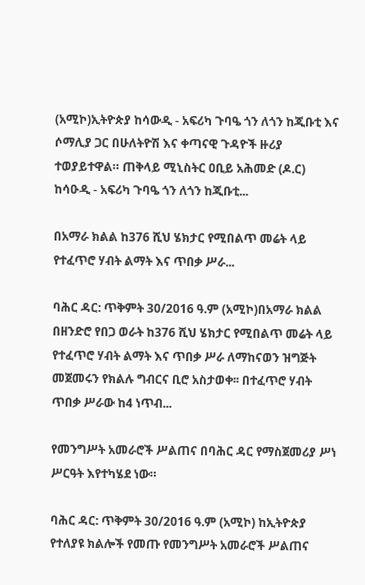(አሚኮ)ኢትዮጵያ ከሳውዲ - አፍሪካ ጉባዔ ጎን ለጎን ከጂቡቲ እና ሶማሊያ ጋር በሁለትዮሽ እና ቀጣናዊ ጉዳዮች ዙሪያ ተወያይተዋል። ጠቅላይ ሚኒስትር ዐቢይ አሕመድ (ዶ.ር) ከሳዑዲ - አፍሪካ ጉባዔ ጎን ለጎን ከጂቡቲ...

በአማራ ክልል ከ376 ሺህ ሄክታር የሚበልጥ መሬት ላይ የተፈጥሮ ሃብት ልማት እና ጥበቃ ሥራ...

ባሕር ዳር: ጥቅምት 30/2016 ዓ.ም (አሚኮ)በአማራ ክልል በዘንድሮ የበጋ ወራት ከ376 ሺህ ሄክታር የሚበልጥ መሬት ላይ የተፈጥሮ ሃብት ልማት እና ጥበቃ ሥራ ለማከናወን ዝግጅት መጀመሩን የክልሉ ግብርና ቢሮ አስታወቀ፡፡ በተፈጥሮ ሃብት ጥበቃ ሥራው ከ4 ነጥብ...

የመንግሥት አመራሮች ሥልጠና በባሕር ዳር የማስጀመሪያ ሥነ ሥርዓት እየተካሄደ ነው።

ባሕር ዳር: ጥቅምት 30/2016 ዓ.ም (አሚኮ) ከኢትዮጵያ የተለያዩ ክልሎች የመጡ የመንግሥት አመራሮች ሥልጠና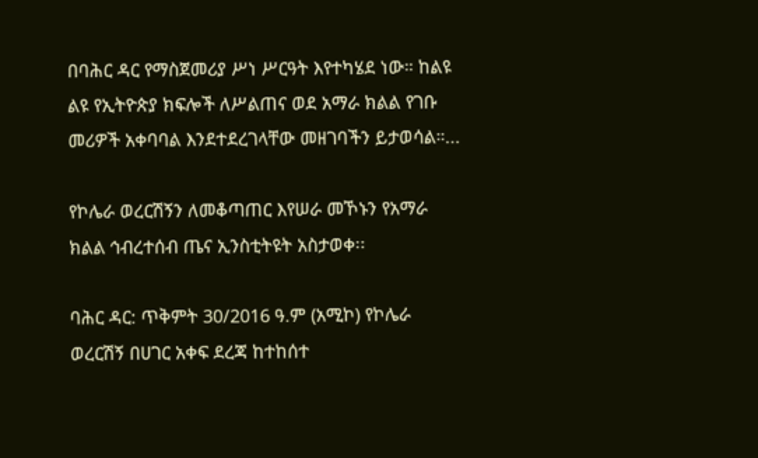በባሕር ዳር የማስጀመሪያ ሥነ ሥርዓት እየተካሄደ ነው። ከልዩ ልዩ የኢትዮጵያ ክፍሎች ለሥልጠና ወደ አማራ ክልል የገቡ መሪዎች አቀባባል እንደተደረገላቸው መዘገባችን ይታወሳል።...

የኮሌራ ወረርሽኝን ለመቆጣጠር እየሠራ መኾኑን የአማራ ክልል ኅብረተሰብ ጤና ኢንስቲትዩት አስታወቀ፡፡

ባሕር ዳር: ጥቅምት 30/2016 ዓ.ም (አሚኮ) የኮሌራ ወረርሽኝ በሀገር አቀፍ ደረጃ ከተከሰተ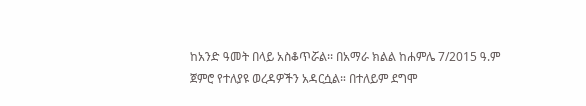ከአንድ ዓመት በላይ አስቆጥሯል፡፡ በአማራ ክልል ከሐምሌ 7/2015 ዓ.ም ጀምሮ የተለያዩ ወረዳዎችን አዳርሷል። በተለይም ደግሞ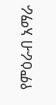የምዕራብ አማራ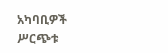አካባቢዎች ሥርጭቱ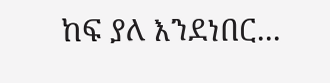ከፍ ያለ እንደነበር...